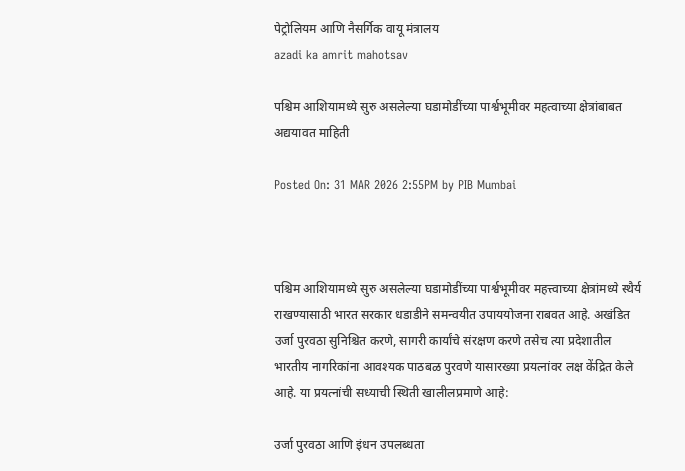पेट्रोलियम आणि नैसर्गिक वायू मंत्रालय
azadi ka amrit mahotsav

पश्चिम आशियामध्ये सुरु असलेल्या घडामोडींच्या पार्श्वभूमीवर महत्वाच्या क्षेत्रांबाबत अद्ययावत माहिती

Posted On: 31 MAR 2026 2:55PM by PIB Mumbai



पश्चिम आशियामध्ये सुरु असलेल्या घडामोडींच्या पार्श्वभूमीवर महत्त्वाच्या क्षेत्रांमध्ये स्थैर्य राखण्यासाठी भारत सरकार धडाडीने समन्वयीत उपाययोजना राबवत आहे. अखंडित उर्जा पुरवठा सुनिश्चित करणे, सागरी कार्यांचे संरक्षण करणे तसेच त्या प्रदेशातील भारतीय नागरिकांना आवश्यक पाठबळ पुरवणे यासारख्या प्रयत्नांवर लक्ष केंद्रित केले आहे. या प्रयत्नांची सध्याची स्थिती खालीलप्रमाणे आहे:

उर्जा पुरवठा आणि इंधन उपलब्धता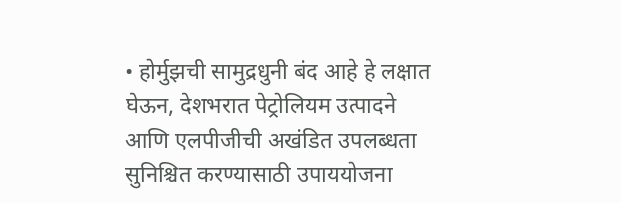• होर्मुझची सामुद्रधुनी बंद आहे हे लक्षात घेऊन, देशभरात पेट्रोलियम उत्पादने आणि एलपीजीची अखंडित उपलब्धता सुनिश्चित करण्यासाठी उपाययोजना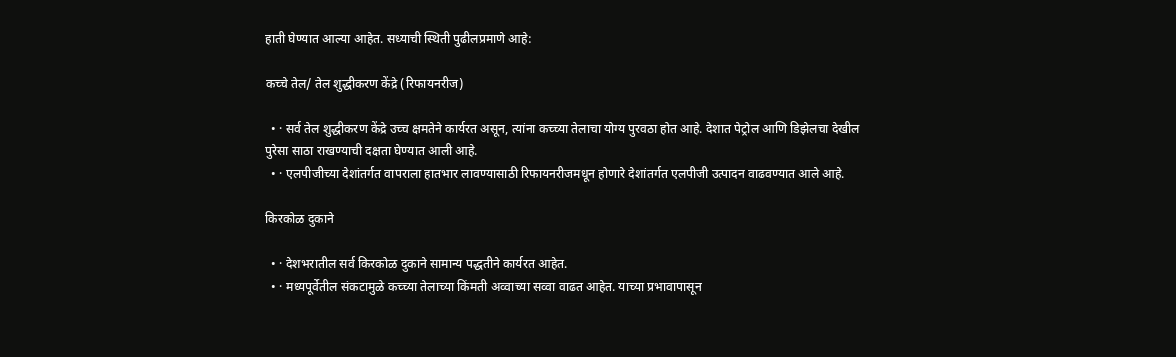हाती घेण्यात आल्या आहेत. सध्याची स्थिती पुढीलप्रमाणे आहे:

कच्चे तेल/ तेल शुद्धीकरण केंद्रे (रिफायनरीज)

  • · सर्व तेल शुद्धीकरण केंद्रे उच्च क्षमतेने कार्यरत असून, त्यांना कच्च्या तेलाचा योग्य पुरवठा होत आहे. देशात पेट्रोल आणि डिझेलचा देखील पुरेसा साठा राखण्याची दक्षता घेण्यात आली आहे.
  • · एलपीजीच्या देशांतर्गत वापराला हातभार लावण्यासाठी रिफायनरीजमधून होणारे देशांतर्गत एलपीजी उत्पादन वाढवण्यात आले आहे.

किरकोळ दुकाने

  • · देशभरातील सर्व किरकोळ दुकाने सामान्य पद्धतीने कार्यरत आहेत.
  • · मध्यपूर्वेतील संकटामुळे कच्च्या तेलाच्या किंमती अव्वाच्या सव्वा वाढत आहेत. याच्या प्रभावापासून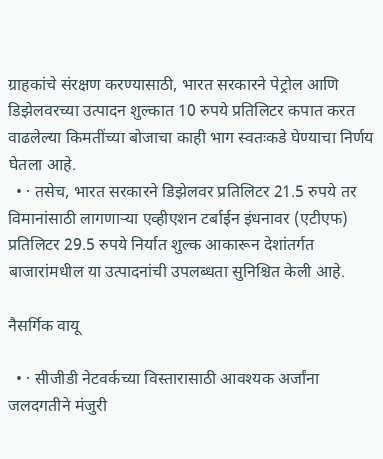ग्राहकांचे संरक्षण करण्यासाठी, भारत सरकारने पेट्रोल आणि डिझेलवरच्या उत्पादन शुल्कात 10 रुपये प्रतिलिटर कपात करत वाढलेल्या किमतींच्या बोजाचा काही भाग स्वतःकडे घेण्याचा निर्णय घेतला आहे.
  • · तसेच, भारत सरकारने डिझेलवर प्रतिलिटर 21.5 रुपये तर विमानांसाठी लागणाऱ्या एव्हीएशन टर्बाईन इंधनावर (एटीएफ) प्रतिलिटर 29.5 रुपये निर्यात शुल्क आकारून देशांतर्गत बाजारांमधील या उत्पादनांची उपलब्धता सुनिश्चित केली आहे.

नैसर्गिक वायू

  • · सीजीडी नेटवर्कच्या विस्तारासाठी आवश्यक अर्जांना जलदगतीने मंजुरी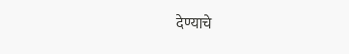देण्याचे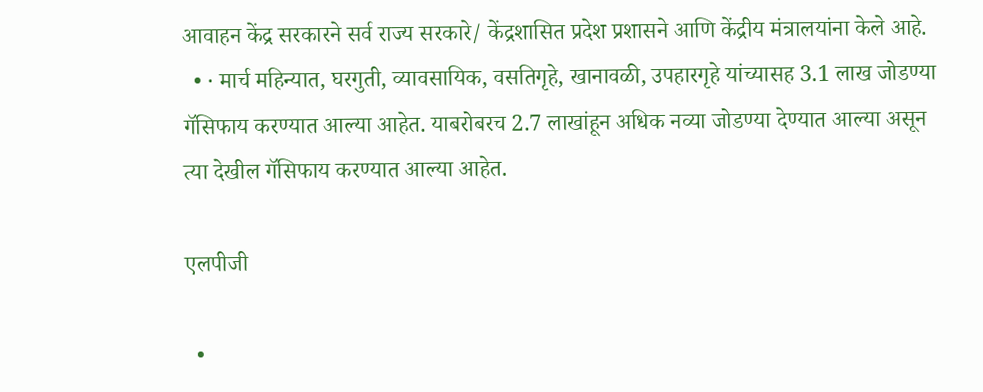आवाहन केंद्र सरकारने सर्व राज्य सरकारे/ केंद्रशासित प्रदेश प्रशासने आणि केंद्रीय मंत्रालयांना केले आहे.
  • · मार्च महिन्यात, घरगुती, व्यावसायिक, वसतिगृहे, खानावळी, उपहारगृहे यांच्यासह 3.1 लाख जोडण्या गॅसिफाय करण्यात आल्या आहेत. याबरोबरच 2.7 लाखांहून अधिक नव्या जोडण्या देण्यात आल्या असून त्या देखील गॅसिफाय करण्यात आल्या आहेत.

एलपीजी

  •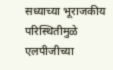सध्याच्या भूराजकीय परिस्थितीमुळे एलपीजीच्या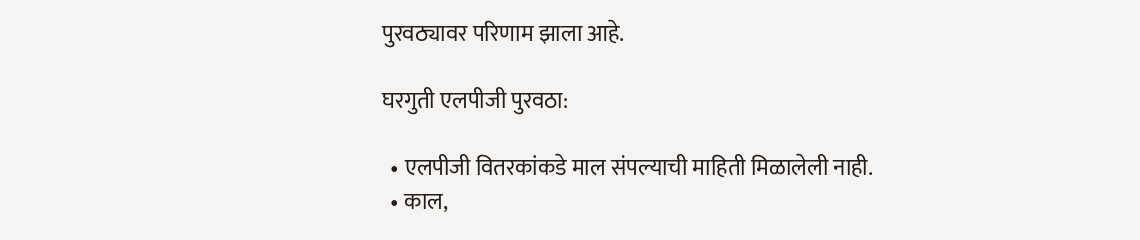पुरवठ्यावर परिणाम झाला आहे.

घरगुती एलपीजी पुरवठा:

  • एलपीजी वितरकांकडे माल संपल्याची माहिती मिळालेली नाही.
  • काल,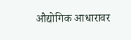औद्योगिक आधारावर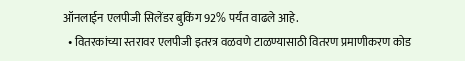ऑनलाईन एलपीजी सिलेंडर बुकिंग 92% पर्यंत वाढले आहे.
  • वितरकांच्या स्तरावर एलपीजी इतरत्र वळवणे टाळण्यासाठी वितरण प्रमाणीकरण कोड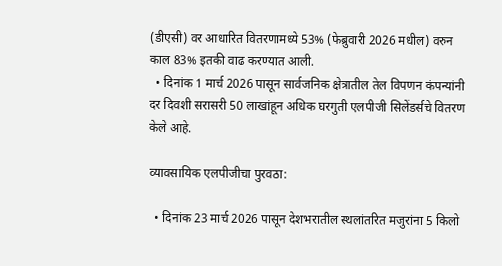(डीएसी) वर आधारित वितरणामध्ये 53% (फेब्रुवारी 2026 मधील) वरुन काल 83% इतकी वाढ करण्यात आली.
  • दिनांक 1 मार्च 2026 पासून सार्वजनिक क्षेत्रातील तेल विपणन कंपन्यांनी दर दिवशी सरासरी 50 लाखांहून अधिक घरगुती एलपीजी सिलेंडर्सचे वितरण केले आहे.

व्यावसायिक एलपीजीचा पुरवठा:

  • दिनांक 23 मार्च 2026 पासून देशभरातील स्थलांतरित मजुरांना 5 किलो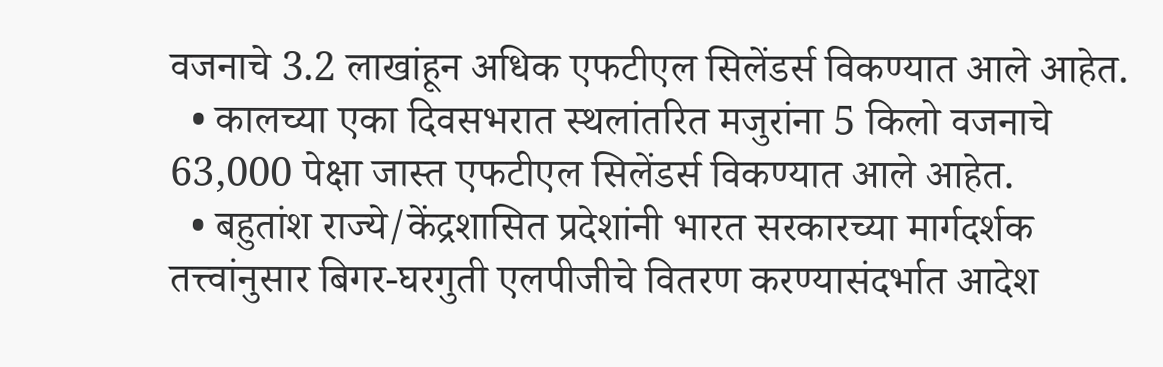वजनाचे 3.2 लाखांहून अधिक एफटीएल सिलेंडर्स विकण्यात आले आहेत.
  • कालच्या एका दिवसभरात स्थलांतरित मजुरांना 5 किलो वजनाचे 63,000 पेक्षा जास्त एफटीएल सिलेंडर्स विकण्यात आले आहेत.
  • बहुतांश राज्ये/केंद्रशासित प्रदेशांनी भारत सरकारच्या मार्गदर्शक तत्त्वांनुसार बिगर-घरगुती एलपीजीचे वितरण करण्यासंदर्भात आदेश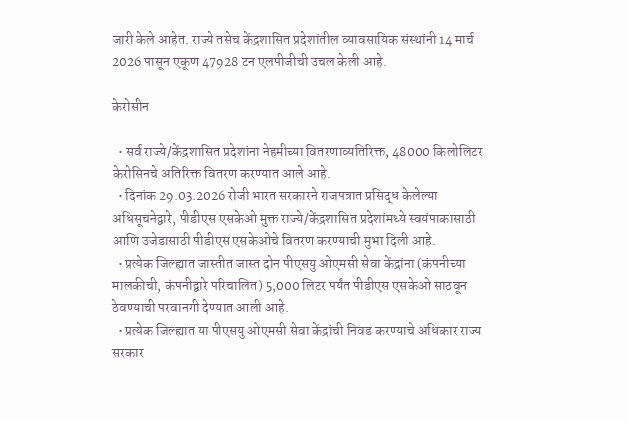जारी केले आहेत. राज्ये तसेच केंद्रशासित प्रदेशांतील व्यावसायिक संस्थांनी 14 मार्च 2026 पासून एकूण 47928 टन एलपीजीची उचल केली आहे.

केरोसीन

  • सर्व राज्ये/केंद्रशासित प्रदेशांना नेहमीच्या वितरणाव्यतिरिक्त, 48000 किलोलिटर केरोसिनचे अतिरिक्त वितरण करण्यात आले आहे.
  • दिनांक 29.03.2026 रोजी भारत सरकारने राजपत्रात प्रसिद्ध केलेल्या अधिसूचनेद्वारे, पीडीएस एसकेओ मुक्त राज्ये/केंद्रशासित प्रदेशांमध्ये स्वयंपाकासाठी आणि उजेडासाठी पीडीएस एसकेओचे वितरण करण्याची मुभा दिली आहे.
  • प्रत्येक जिल्ह्यात जास्तीत जास्त दोन पीएसयु ओएमसी सेवा केंद्रांना (कंपनीच्या मालकीची, कंपनीद्वारे परिचालित) 5,000 लिटर पर्यंत पीडीएस एसकेओ साठवून ठेवण्याची परवानगी देण्यात आली आहे.
  • प्रत्येक जिल्ह्यात या पीएसयु ओएमसी सेवा केंद्रांची निवड करण्याचे अधिकार राज्य सरकार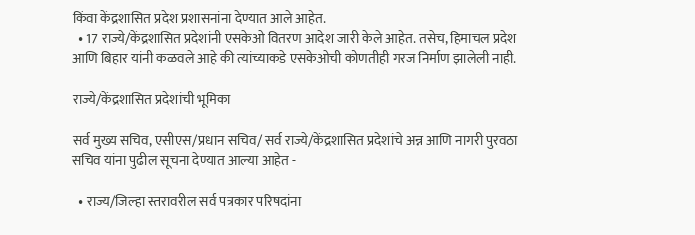किंवा केंद्रशासित प्रदेश प्रशासनांना देण्यात आले आहेत.
  • 17 राज्ये/केंद्रशासित प्रदेशांनी एसकेओ वितरण आदेश जारी केले आहेत. तसेच, हिमाचल प्रदेश आणि बिहार यांनी कळवले आहे की त्यांच्याकडे एसकेओची कोणतीही गरज निर्माण झालेली नाही.

राज्ये/केंद्रशासित प्रदेशांची भूमिका

सर्व मुख्य सचिव, एसीएस/प्रधान सचिव/ सर्व राज्ये/केंद्रशासित प्रदेशांचे अन्न आणि नागरी पुरवठा सचिव यांना पुढील सूचना देण्यात आल्या आहेत -

  • राज्य/जिल्हा स्तरावरील सर्व पत्रकार परिषदांना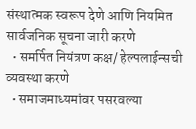संस्थात्मक स्वरूप देणे आणि नियमित सार्वजनिक सूचना जारी करणे
  • समर्पित नियंत्रण कक्ष/ हेल्पलाईन्सची व्यवस्था करणे
  • समाजमाध्यमांवर पसरवल्या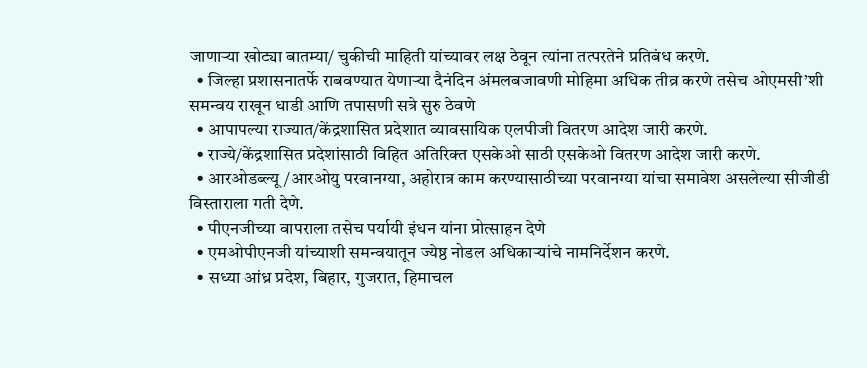जाणाऱ्या खोट्या बातम्या/ चुकीची माहिती यांच्यावर लक्ष ठेवून त्यांना तत्परतेने प्रतिबंध करणे.
  • जिल्हा प्रशासनातर्फे राबवण्यात येणाऱ्या दैनंदिन अंमलबजावणी मोहिमा अधिक तीव्र करणे तसेच ओएमसी’शी समन्वय राखून धाडी आणि तपासणी सत्रे सुरु ठेवणे
  • आपापल्या राज्यात/केंद्रशासित प्रदेशात व्यावसायिक एलपीजी वितरण आदेश जारी करणे.
  • राज्ये/केंद्रशासित प्रदेशांसाठी विहित अतिरिक्त एसकेओ साठी एसकेओ वितरण आदेश जारी करणे.
  • आरओडब्ल्यू/आरओयु परवानग्या, अहोरात्र काम करण्यासाठीच्या परवानग्या यांचा समावेश असलेल्या सीजीडी विस्ताराला गती देणे.
  • पीएनजीच्या वापराला तसेच पर्यायी इंधन यांना प्रोत्साहन देणे
  • एमओपीएनजी यांच्याशी समन्वयातून ज्येष्ठ नोडल अधिकाऱ्यांचे नामनिर्देशन करणे.
  • सध्या आंध्र प्रदेश, बिहार, गुजरात, हिमाचल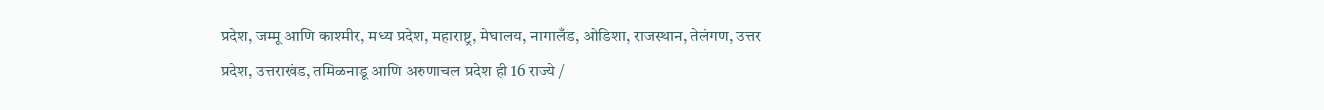प्रदेश, जम्मू आणि काश्मीर, मध्य प्रदेश, महाराष्ट्र, मेघालय, नागालँड, ओडिशा, राजस्थान, तेलंगण, उत्तर प्रदेश, उत्तराखंड, तमिळनाडू आणि अरुणाचल प्रदेश ही 16 राज्ये /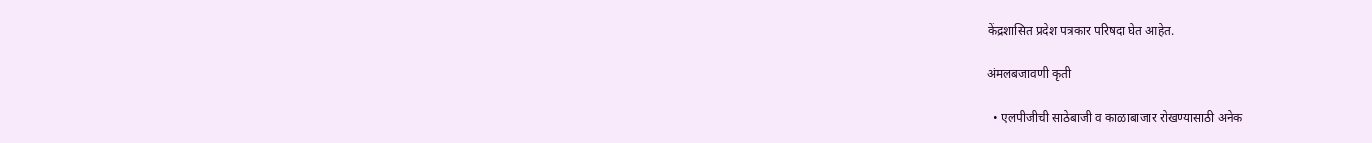केंद्रशासित प्रदेश पत्रकार परिषदा घेत आहेत.

अंमलबजावणी कृती

  • एलपीजीची साठेबाजी व काळाबाजार रोखण्यासाठी अनेक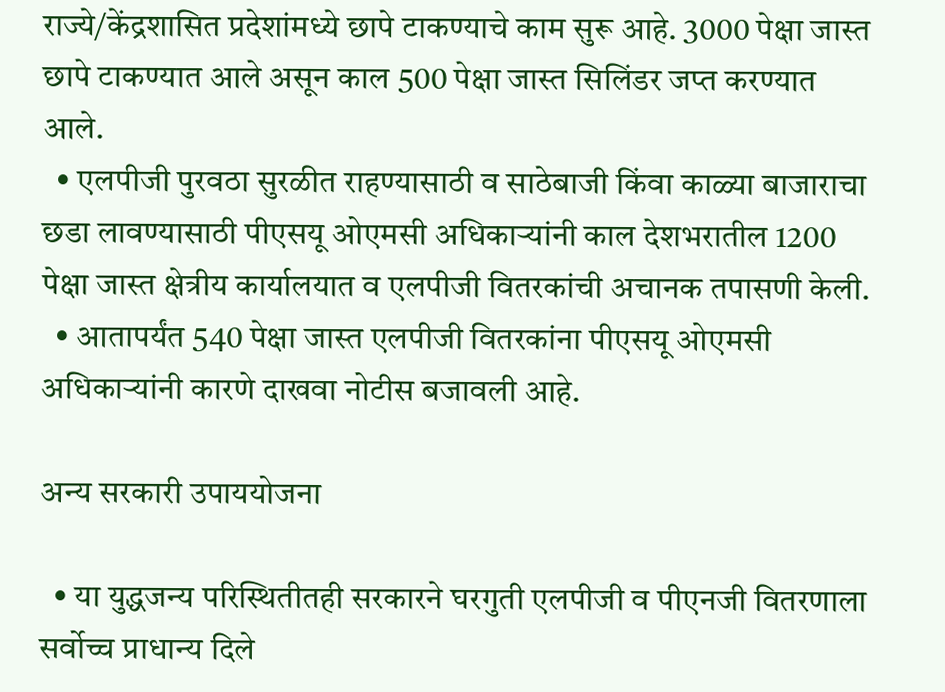राज्ये/केंद्रशासित प्रदेशांमध्ये छापे टाकण्याचे काम सुरू आहे. 3000 पेक्षा जास्त छापे टाकण्यात आले असून काल 500 पेक्षा जास्त सिलिंडर जप्त करण्यात आले.
  • एलपीजी पुरवठा सुरळीत राहण्यासाठी व साठेबाजी किंवा काळ्या बाजाराचा छडा लावण्यासाठी पीएसयू ओएमसी अधिकाऱ्यांनी काल देशभरातील 1200 पेक्षा जास्त क्षेत्रीय कार्यालयात व एलपीजी वितरकांची अचानक तपासणी केली.
  • आतापर्यंत 540 पेक्षा जास्त एलपीजी वितरकांना पीएसयू ओएमसी अधिकाऱ्यांनी कारणे दाखवा नोटीस बजावली आहे.

अन्य सरकारी उपाययोजना

  • या युद्धजन्य परिस्थितीतही सरकारने घरगुती एलपीजी व पीएनजी वितरणाला सर्वोच्च प्राधान्य दिले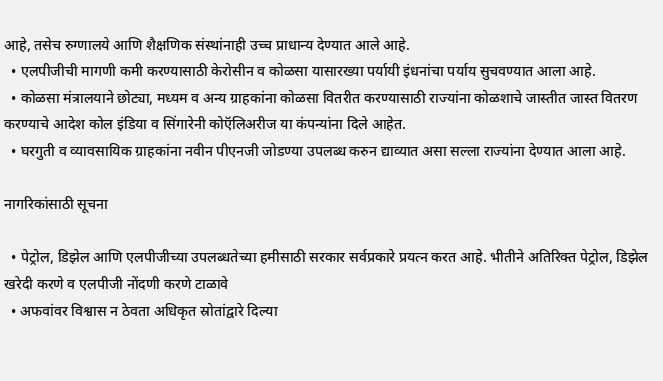आहे, तसेच रुग्णालये आणि शैक्षणिक संस्थांनाही उच्च प्राधान्य देण्यात आले आहे.
  • एलपीजीची मागणी कमी करण्यासाठी केरोसीन व कोळसा यासारख्या पर्यायी इंधनांचा पर्याय सुचवण्यात आला आहे.
  • कोळसा मंत्रालयाने छोट्या, मध्यम व अन्य ग्राहकांना कोळसा वितरीत करण्यासाठी राज्यांना कोळशाचे जास्तीत जास्त वितरण करण्याचे आदेश कोल इंडिया व सिंगारेनी कोऍलिअरीज या कंपन्यांना दिले आहेत.
  • घरगुती व व्यावसायिक ग्राहकांना नवीन पीएनजी जोडण्या उपलब्ध करुन द्याव्यात असा सल्ला राज्यांना देण्यात आला आहे.

नागरिकांसाठी सूचना

  • पेट्रोल, डिझेल आणि एलपीजीच्या उपलब्धतेच्या हमीसाठी सरकार सर्वप्रकारे प्रयत्न करत आहे. भीतीने अतिरिक्त पेट्रोल, डिझेल खरेदी करणे व एलपीजी नोंदणी करणे टाळावे
  • अफवांवर विश्वास न ठेवता अधिकृत स्रोतांद्वारे दिल्या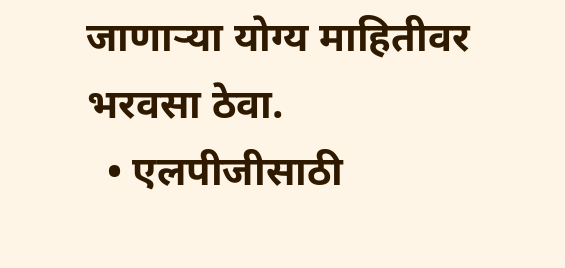जाणाऱ्या योग्य माहितीवर भरवसा ठेवा.
  • एलपीजीसाठी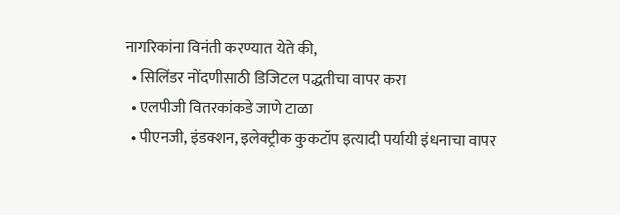नागरिकांना विनंती करण्यात येते की,
  • सिलिंडर नोंदणीसाठी डिजिटल पद्धतीचा वापर करा
  • एलपीजी वितरकांकडे जाणे टाळा
  • पीएनजी, इंडक्शन, इलेक्ट्रीक कुकटॉप इत्यादी पर्यायी इंधनाचा वापर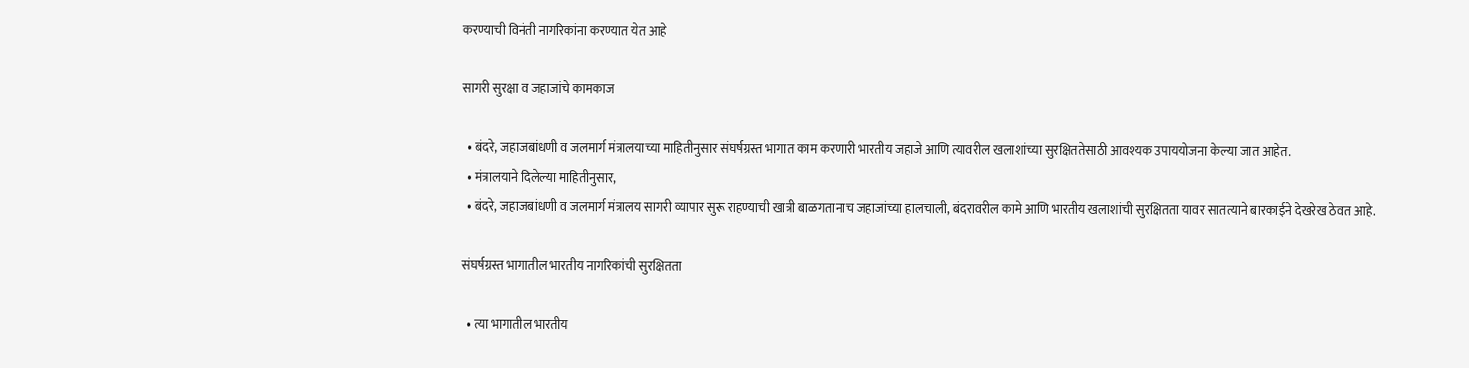करण्याची विनंती नागरिकांना करण्यात येत आहे

सागरी सुरक्षा व जहाजांचे कामकाज

  • बंदरे, जहाजबांधणी व जलमार्ग मंत्रालयाच्या माहितीनुसार संघर्षग्रस्त भागात काम करणारी भारतीय जहाजे आणि त्यावरील खलाशांच्या सुरक्षिततेसाठी आवश्यक उपाययोजना केल्या जात आहेत.
  • मंत्रालयाने दिलेल्या माहितीनुसार,
  • बंदरे, जहाजबांधणी व जलमार्ग मंत्रालय सागरी व्यापार सुरू राहण्याची खात्री बाळगतानाच जहाजांच्या हालचाली, बंदरावरील कामे आणि भारतीय खलाशांची सुरक्षितता यावर सातत्याने बारकाईने देखरेख ठेवत आहे.

संघर्षग्रस्त भागातील भारतीय नागरिकांची सुरक्षितता

  • त्या भागातील भारतीय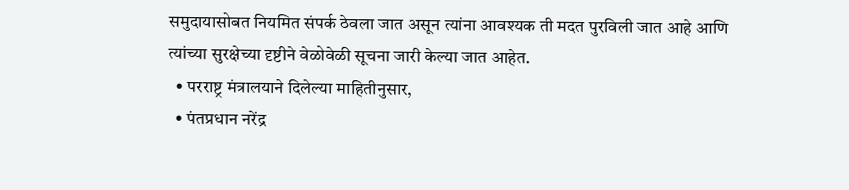समुदायासोबत नियमित संपर्क ठेवला जात असून त्यांना आवश्यक ती मदत पुरविली जात आहे आणि त्यांच्या सुरक्षेच्या दृष्टीने वेळोवेळी सूचना जारी केल्या जात आहेत.
  • परराष्ट्र मंत्रालयाने दिलेल्या माहितीनुसार,
  • पंतप्रधान नरेंद्र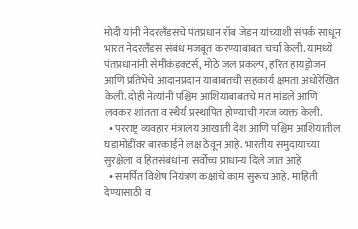मोदी यांनी नेदरलँडसचे पंतप्रधान रॉब जेडन यांच्याशी संपर्क साधून भारत नेदरलँडस संबंध मजबूत करण्याबाबत चर्चा केली. यामध्ये पंतप्रधानांनी सेमीकंडक्टर्स, मोठे जल प्रकल्प, हरित हायड्रोजन आणि प्रतिभेचे आदानप्रदान याबाबतची सहकार्य क्षमता अधोरेखित केली. दोही नेत्यांनी पश्चिम आशियाबाबतचे मत मांडले आणि लवकर शांतता व स्थैर्य प्रस्थापित होण्याची गरज व्यक्त केली.
  • परराष्ट्र व्यवहार मंत्रालय आखाती देश आणि पश्चिम आशियातील घडामोडींवर बारकाईने लक्ष ठेवून आहे. भारतीय समुदायाच्या सुरक्षेला व हितसंबंधांना सर्वोच्च प्राधान्य दिले जात आहे
  • समर्पित विशेष नियंत्रण कक्षांचे काम सुरूच आहे. माहिती देण्यासाठी व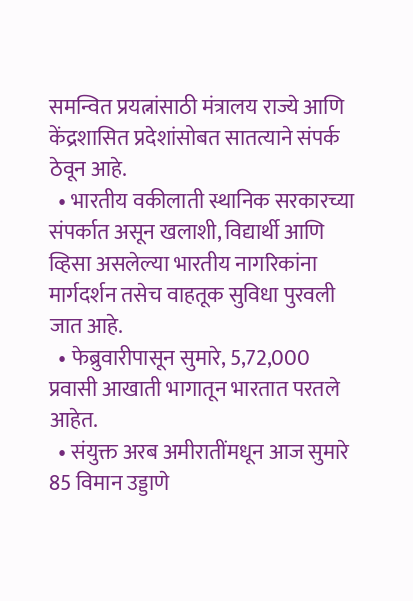समन्वित प्रयत्नांसाठी मंत्रालय राज्ये आणि केंद्रशासित प्रदेशांसोबत सातत्याने संपर्क ठेवून आहे.
  • भारतीय वकीलाती स्थानिक सरकारच्या संपर्कात असून खलाशी, विद्यार्थी आणि व्हिसा असलेल्या भारतीय नागरिकांना मार्गदर्शन तसेच वाहतूक सुविधा पुरवली जात आहे.
  • फेब्रुवारीपासून सुमारे, 5,72,000 प्रवासी आखाती भागातून भारतात परतले आहेत.
  • संयुक्त अरब अमीरातींमधून आज सुमारे 85 विमान उड्डाणे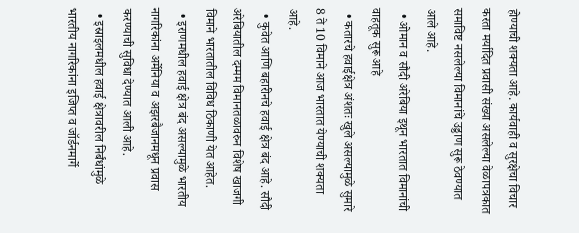होण्याची शक्यता आहे. कार्यवाही व सुरक्षेचा विचार करता मर्यादित प्रवासी संख्या असलेल्या वेळापत्रकात समाविष्ट नसलेल्या विमानांचे उड्डाण सुरू ठेवण्यात आले आहे.
  • ओमान व सौदी अरेबिया इथून भारतात विमानांची वाहतूक सुरू आहे
  • कतारचे हवाईक्षेत्र अंशतः खुले असल्यामुळे सुमारे 8 ते 10 विमाने आज भारतात येण्याची शक्यता आहे.
  • कुवेत आणि बहारीनचे हवाई क्षेत्र बंद आहे. सौदी अरेबियातील दम्मम विमानतळावरुन विशेष खाजगी विमाने भारतातील विविध ठिकाणी येत आहेत.
  • इराणमधील हवाई क्षेत्र बंद असल्यामुळे भारतीय नागरिकांना अर्मेनिया व अझरबैजानमधून प्रवास करण्याची सुविधा देण्यात आली आहे.
  • इस्राइलमधील हवाई क्षेत्रावरील निर्बंधांमुळे भारतीय नागरिकांना इजिप्त व जॉर्डनमार्गे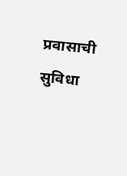प्रवासाची सुविधा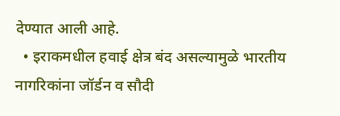देण्यात आली आहे.
  • इराकमधील हवाई क्षेत्र बंद असल्यामुळे भारतीय नागरिकांना जॉर्डन व सौदी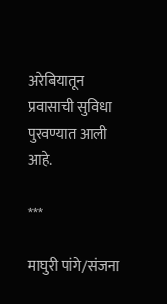अरेबियातून प्रवासाची सुविधा पुरवण्यात आली आहे.

***

माघुरी पांगे/संजना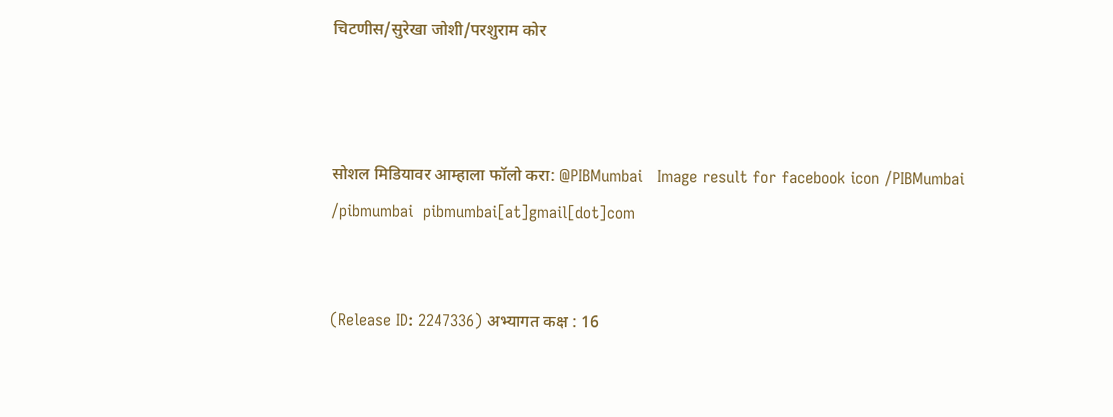चिटणीस/सुरेखा जोशी/परशुराम कोर



सोशल मिडियावर आम्हाला फॉलो करा: @PIBMumbai   Image result for facebook icon /PIBMumbai    /pibmumbai  pibmumbai[at]gmail[dot]com


(Release ID: 2247336) अभ्यागत कक्ष : 16